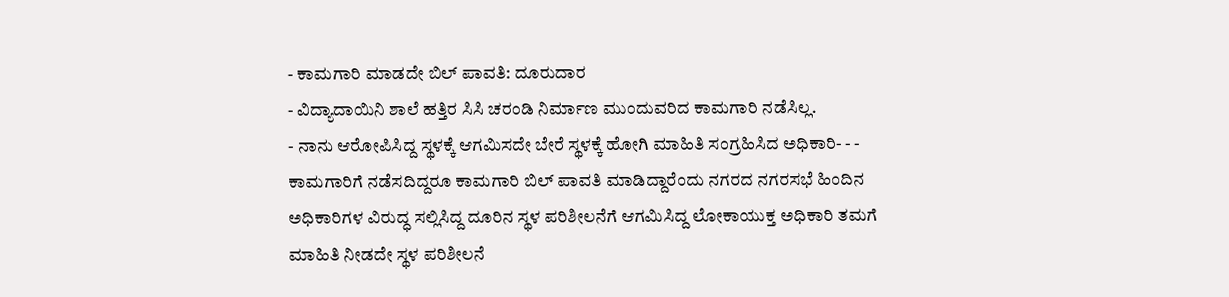- ಕಾಮಗಾರಿ ಮಾಡದೇ ಬಿಲ್ ಪಾವತಿ: ದೂರುದಾರ
- ವಿದ್ಯಾದಾಯಿನಿ ಶಾಲೆ ಹತ್ತಿರ ಸಿಸಿ ಚರಂಡಿ ನಿರ್ಮಾಣ ಮುಂದುವರಿದ ಕಾಮಗಾರಿ ನಡೆಸಿಲ್ಲ.
- ನಾನು ಆರೋಪಿಸಿದ್ದ ಸ್ಥಳಕ್ಕೆ ಆಗಮಿಸದೇ ಬೇರೆ ಸ್ಥಳಕ್ಕೆ ಹೋಗಿ ಮಾಹಿತಿ ಸಂಗ್ರಹಿಸಿದ ಅಧಿಕಾರಿ- - -
ಕಾಮಗಾರಿಗೆ ನಡೆಸದಿದ್ದರೂ ಕಾಮಗಾರಿ ಬಿಲ್ ಪಾವತಿ ಮಾಡಿದ್ದಾರೆಂದು ನಗರದ ನಗರಸಭೆ ಹಿಂದಿನ ಅಧಿಕಾರಿಗಳ ವಿರುದ್ಧ ಸಲ್ಲಿಸಿದ್ದ ದೂರಿನ ಸ್ಥಳ ಪರಿಶೀಲನೆಗೆ ಆಗಮಿಸಿದ್ದ ಲೋಕಾಯುಕ್ತ ಅಧಿಕಾರಿ ತಮಗೆ ಮಾಹಿತಿ ನೀಡದೇ ಸ್ಥಳ ಪರಿಶೀಲನೆ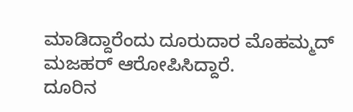ಮಾಡಿದ್ದಾರೆಂದು ದೂರುದಾರ ಮೊಹಮ್ಮದ್ ಮಜಹರ್ ಆರೋಪಿಸಿದ್ದಾರೆ.
ದೂರಿನ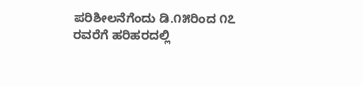ಪರಿಶೀಲನೆಗೆಂದು ಡಿ.೧೫ರಿಂದ ೧೭ ರವರೆಗೆ ಹರಿಹರದಲ್ಲಿ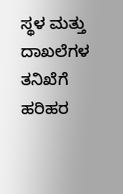ಸ್ಥಳ ಮತ್ತು ದಾಖಲೆಗಳ ತನಿಖೆಗೆ ಹರಿಹರ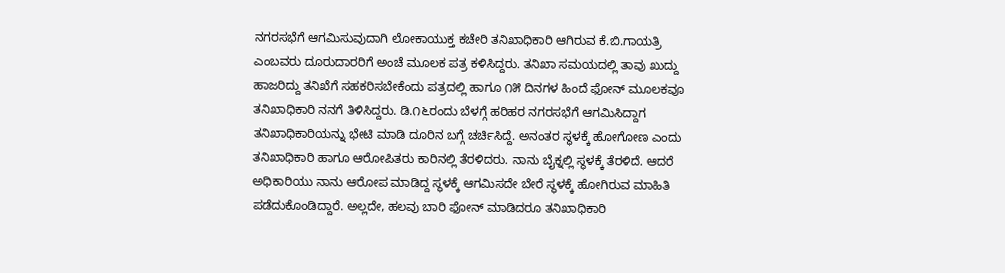ನಗರಸಭೆಗೆ ಆಗಮಿಸುವುದಾಗಿ ಲೋಕಾಯುಕ್ತ ಕಚೇರಿ ತನಿಖಾಧಿಕಾರಿ ಆಗಿರುವ ಕೆ.ಬಿ.ಗಾಯತ್ರಿ ಎಂಬವರು ದೂರುದಾರರಿಗೆ ಅಂಚೆ ಮೂಲಕ ಪತ್ರ ಕಳಿಸಿದ್ದರು. ತನಿಖಾ ಸಮಯದಲ್ಲಿ ತಾವು ಖುದ್ದು ಹಾಜರಿದ್ದು ತನಿಖೆಗೆ ಸಹಕರಿಸಬೇಕೆಂದು ಪತ್ರದಲ್ಲಿ ಹಾಗೂ ೧೫ ದಿನಗಳ ಹಿಂದೆ ಫೋನ್ ಮೂಲಕವೂ ತನಿಖಾಧಿಕಾರಿ ನನಗೆ ತಿಳಿಸಿದ್ದರು. ಡಿ.೧೬ರಂದು ಬೆಳಗ್ಗೆ ಹರಿಹರ ನಗರಸಭೆಗೆ ಆಗಮಿಸಿದ್ದಾಗ ತನಿಖಾಧಿಕಾರಿಯನ್ನು ಭೇಟಿ ಮಾಡಿ ದೂರಿನ ಬಗ್ಗೆ ಚರ್ಚಿಸಿದ್ದೆ. ಅನಂತರ ಸ್ಥಳಕ್ಕೆ ಹೋಗೋಣ ಎಂದು ತನಿಖಾಧಿಕಾರಿ ಹಾಗೂ ಆರೋಪಿತರು ಕಾರಿನಲ್ಲಿ ತೆರಳಿದರು. ನಾನು ಬೈಕ್ನಲ್ಲಿ ಸ್ಥಳಕ್ಕೆ ತೆರಳಿದೆ. ಆದರೆ ಅಧಿಕಾರಿಯು ನಾನು ಆರೋಪ ಮಾಡಿದ್ದ ಸ್ಥಳಕ್ಕೆ ಆಗಮಿಸದೇ ಬೇರೆ ಸ್ಥಳಕ್ಕೆ ಹೋಗಿರುವ ಮಾಹಿತಿ ಪಡೆದುಕೊಂಡಿದ್ದಾರೆ. ಅಲ್ಲದೇ, ಹಲವು ಬಾರಿ ಫೋನ್ ಮಾಡಿದರೂ ತನಿಖಾಧಿಕಾರಿ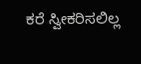ಕರೆ ಸ್ವೀಕರಿಸಲಿಲ್ಲ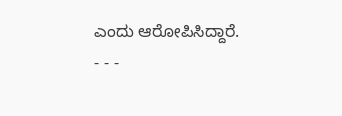ಎಂದು ಆರೋಪಿಸಿದ್ದಾರೆ.
- - -